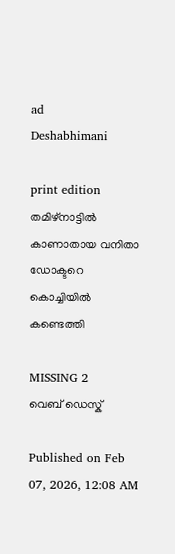ad
Deshabhimani

print edition തമിഴ്‌നാട്ടിൽ കാണാതായ വനിതാ ഡോക്ടറെ
കൊച്ചിയിൽ കണ്ടെത്തി

MISSING 2
വെബ് ഡെസ്ക്

Published on Feb 07, 2026, 12:08 AM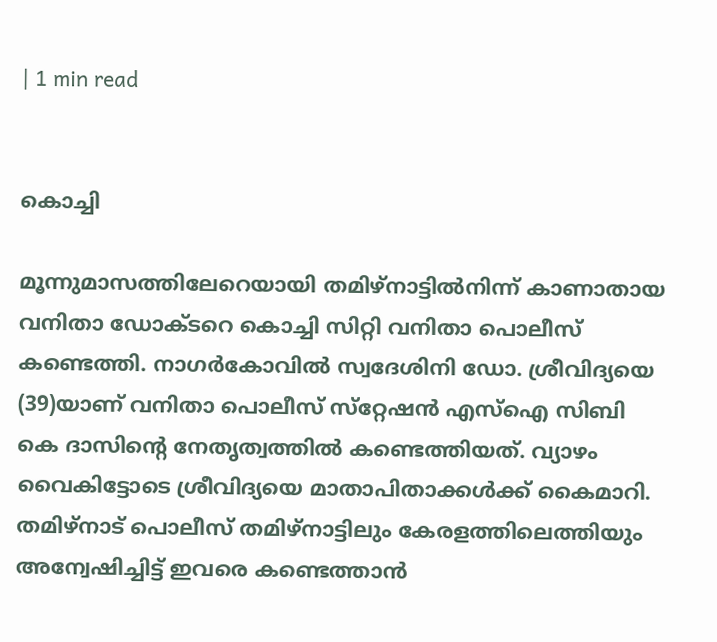| 1 min read


കൊച്ചി

മൂന്നുമാസത്തിലേറെയായി തമിഴ്‌നാട്ടിൽനിന്ന്‌ കാണാതായ വനിതാ ഡോക്ടറെ കൊച്ചി സിറ്റി വനിതാ പൊലീസ് കണ്ടെത്തി. നാഗര്‍കോവില്‍ സ്വദേശിനി ഡോ. ശ്രീവിദ്യയെ (39)യാണ്‌ വനിതാ പൊലീസ്‌ സ്‌റ്റേഷൻ എസ്‌ഐ സിബി കെ ദാസിന്റെ നേതൃത്വത്തിൽ കണ്ടെത്തിയത്‌. വ്യാഴം വൈകിട്ടോടെ ശ്രീവിദ്യയെ മാതാപിതാക്കള്‍ക്ക് കൈമാറി. തമിഴ്‌നാട് പൊലീസ്‌ തമിഴ്‌നാട്ടിലും കേരളത്തിലെത്തിയും അന്വേഷിച്ചിട്ട്‌ ഇവരെ കണ്ടെത്താൻ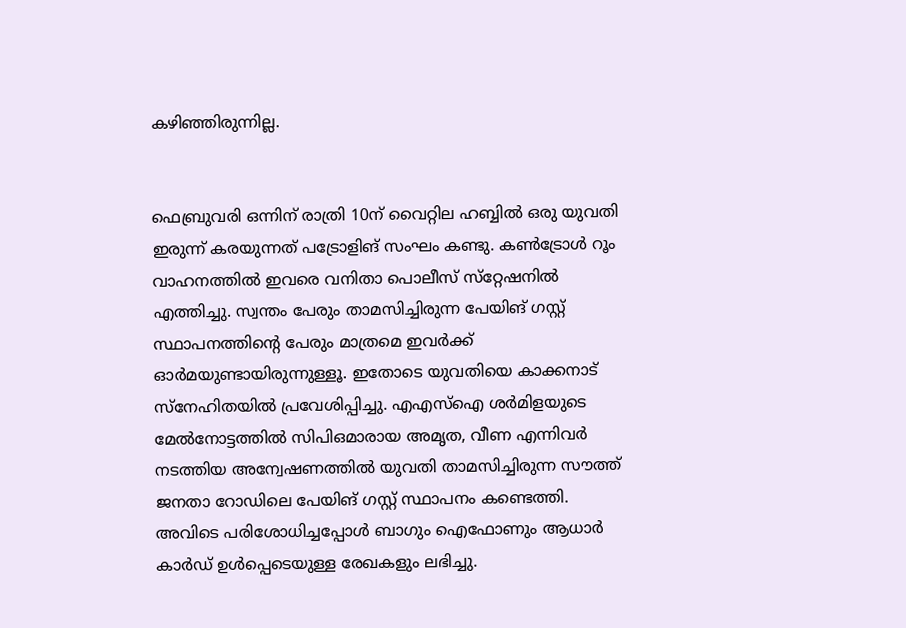കഴിഞ്ഞിരുന്നില്ല.


ഫെബ്രുവരി ഒന്നിന് രാത്രി 10ന്‌ വൈറ്റില ഹബ്ബില്‍ ഒരു യുവതി ഇരുന്ന് കരയുന്നത് പട്രോളിങ്‌ സംഘം കണ്ടു. കണ്‍ട്രോള്‍ റൂം വാഹനത്തില്‍ ഇവരെ വനിതാ പൊലീസ്‌ സ്‌റ്റേഷനില്‍ എത്തിച്ചു. സ്വന്തം പേരും താമസിച്ചിരുന്ന പേയിങ്‌ ഗസ്റ്റ് സ്ഥാപനത്തിന്റെ പേരും മാത്രമെ ഇവര്‍ക്ക് ഓര്‍മയുണ്ടായിരുന്നുള്ളൂ. ഇതോടെ യുവതിയെ കാക്കനാട്‌ സ്‌നേഹിതയില്‍ പ്രവേശിപ്പിച്ചു. എഎസ്‌ഐ ശര്‍മിളയുടെ മേല്‍നോട്ടത്തില്‍ സിപിഒമാരായ അമൃത, വീണ എന്നിവര്‍ നടത്തിയ അന്വേഷണത്തിൽ യുവതി താമസിച്ചിരുന്ന സൗത്ത് ജനതാ റോഡിലെ പേയിങ്‌ ഗസ്റ്റ് സ്ഥാപനം കണ്ടെത്തി. അവിടെ പരിശോധിച്ചപ്പോള്‍ ബാഗും ഐഫോണും ആധാര്‍ കാര്‍ഡ് ഉള്‍പ്പെടെയുള്ള രേഖകളും ലഭിച്ചു.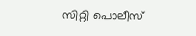സിറ്റി പൊലീസ്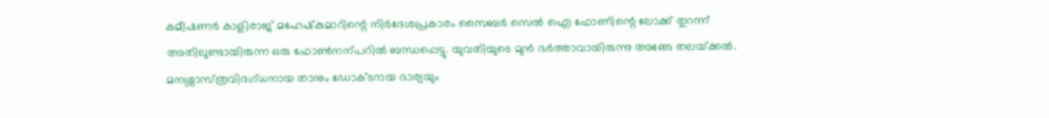കമീഷണര്‍ കാളിരാജ് മഹേഷ്‌കുമാറിന്റെ നിർദേശപ്രകാരം സൈബര്‍ സെൽ ഐ ഫോണിന്റെ ലോക്ക് തുറന്ന്‌ അതിലുണ്ടായിരുന്ന ഒരു ഫോൺനന്പറിൽ ബന്ധപ്പെട്ടു. യുവതിയുടെ മുന്‍ ഭര്‍ത്താവായിരുന്നു അങ്ങേ തലയ്‌ക്കൽ. മനശ്ശാസ്‌ത്രവിദഗ്‌ധനായ താനും ഡോക്ടറായ ഭാര്യയും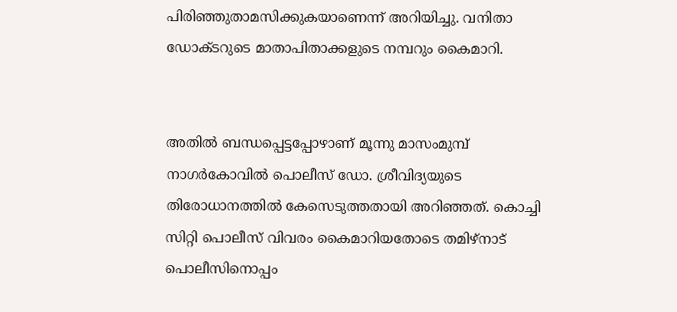പിരിഞ്ഞുതാമസിക്കുകയാണെന്ന് അറിയിച്ചു. വനിതാ ഡോക്ടറുടെ മാതാപിതാക്കളുടെ നമ്പറും കൈമാറി.


അതില്‍ ബന്ധപ്പെട്ടപ്പോഴാണ് മൂന്നു മാസംമുമ്പ് നാഗര്‍കോവില്‍ പൊലീസ്‌ ഡോ. ശ്രീവിദ്യയുടെ തിരോധാനത്തിൽ കേസെടുത്തതായി അറിഞ്ഞത്. കൊച്ചി സിറ്റി പൊലീസ്‌ വിവരം കൈമാറിയതോടെ തമിഴ്‌നാട് പൊലീസിനൊപ്പം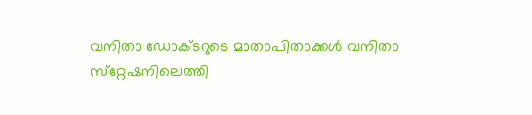വനിതാ ഡോക്ടറുടെ മാതാപിതാക്കള്‍ വനിതാ സ്‌റ്റേഷനിലെത്തി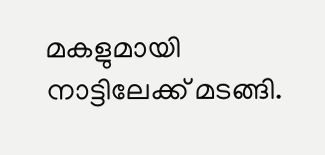മകളുമായി നാട്ടിലേക്ക് മടങ്ങി.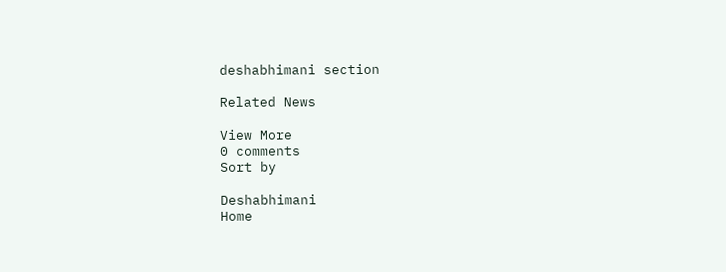deshabhimani section

Related News

View More
0 comments
Sort by

Deshabhimani
Home